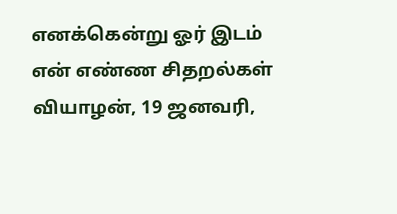எனக்கென்று ஓர் இடம்
என் எண்ண சிதறல்கள்
வியாழன், 19 ஜனவரி,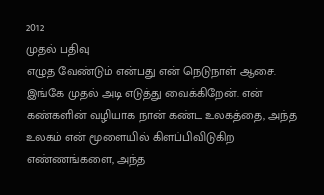2012
முதல் பதிவு
எழுத வேண்டும் என்பது என் நெடுநாள் ஆசை. இங்கே முதல் அடி எடுத்து வைக்கிறேன். என் கண்களின் வழியாக நான் கண்ட உலகத்தை, அந்த உலகம் என் மூளையில் கிளப்பிவிடுகிற எண்ணங்களை, அந்த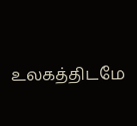உலகத்திடமே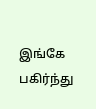இங்கே பகிர்ந்து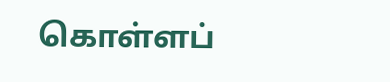கொள்ளப்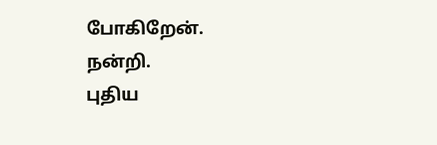போகிறேன்.
நன்றி.
புதிய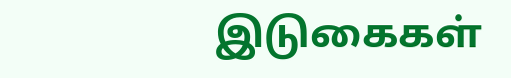இடுகைகள்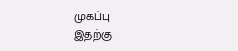முகப்பு
இதற்கு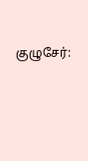குழுசேர்: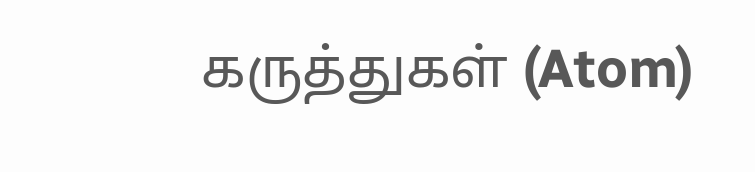கருத்துகள் (Atom)